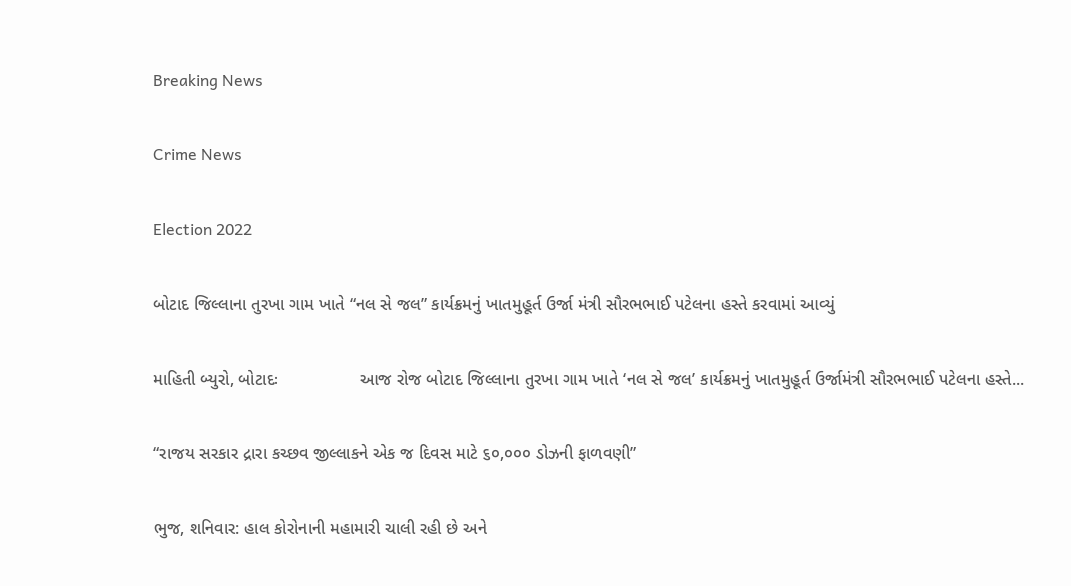Breaking News

Crime News

Election 2022

બોટાદ જિલ્લાના તુરખા ગામ ખાતે “નલ સે જલ” કાર્યક્રમનું ખાતમુહૂર્ત ઉર્જા મંત્રી સૌરભભાઈ પટેલના હસ્તે કરવામાં આવ્યું

માહિતી બ્યુરો, બોટાદઃ                 આજ રોજ બોટાદ જિલ્લાના તુરખા ગામ ખાતે ‘નલ સે જલ’ કાર્યક્રમનું ખાતમુહૂર્ત ઉર્જામંત્રી સૌરભભાઈ પટેલના હસ્તે...

“રાજય સરકાર દ્રારા કચ્છવ જીલ્લાકને એક જ દિવસ માટે ૬૦,૦૦૦ ડોઝની ફાળવણી”

ભુજ, શનિવાર: હાલ કોરોનાની મહામારી ચાલી રહી છે અને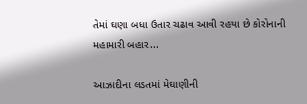તેમાં ઘણા બધા ઉતાર ચઢાવ આવી રહયા છે કોરોનાની મહામારી બહાર...

આઝાદીના લડતમાં મેઘાણીની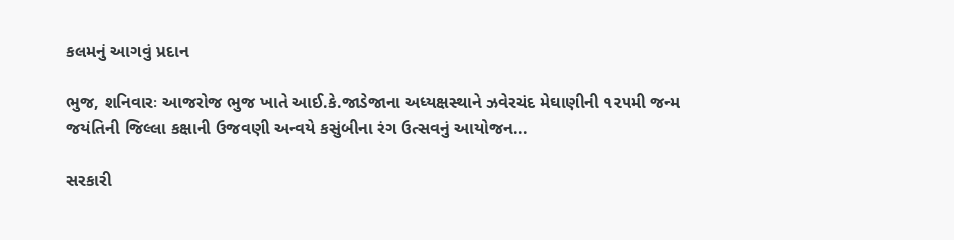કલમનું આગવું પ્રદાન

ભુજ, શનિવારઃ આજરોજ ભુજ ખાતે આઈ.કે.જાડેજાના અધ્યક્ષસ્થાને ઝવેરચંદ મેઘાણીની ૧૨૫મી જન્મ જયંતિની જિલ્લા કક્ષાની ઉજવણી અન્વયે કસુંબીના રંગ ઉત્સવનું આયોજન...

સરકારી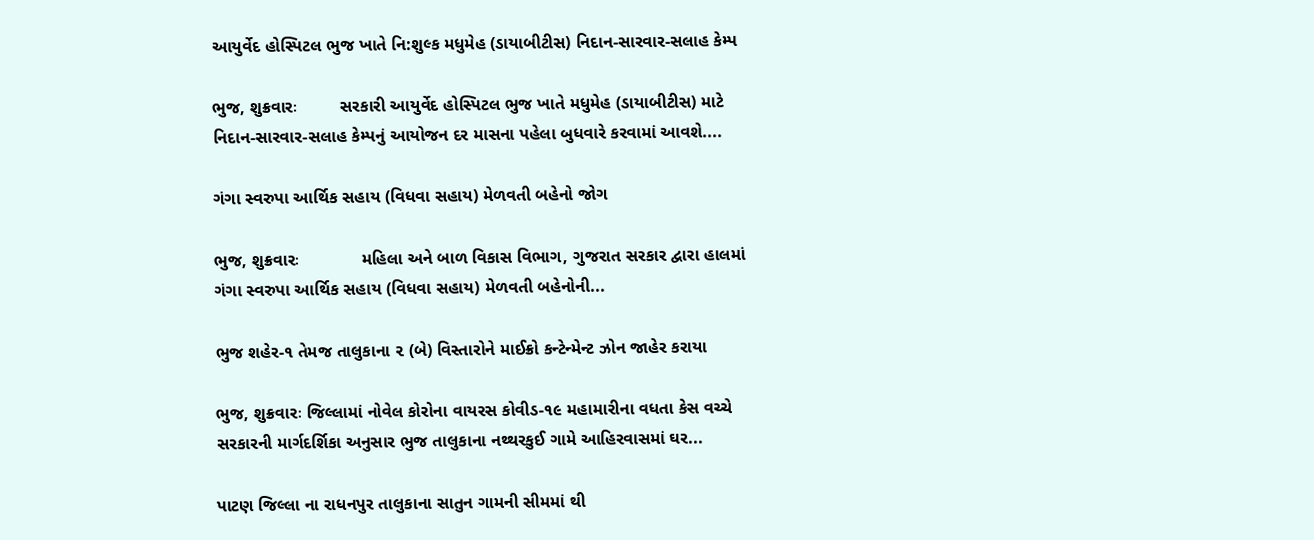આયુર્વેદ હોસ્પિટલ ભુજ ખાતે નિ:શુલ્ક મધુમેહ (ડાયાબીટીસ) નિદાન-સારવાર-સલાહ કેમ્પ

ભુજ, શુક્રવારઃ         સરકારી આયુર્વેદ હોસ્પિટલ ભુજ ખાતે મધુમેહ (ડાયાબીટીસ) માટે નિદાન-સારવાર-સલાહ કેમ્પનું આયોજન દર માસના પહેલા બુધવારે કરવામાં આવશે....

ગંગા સ્વરુપા આર્થિક સહાય (વિધવા સહાય) મેળવતી બહેનો જોગ

ભુજ, શુક્રવારઃ             મહિલા અને બાળ વિકાસ વિભાગ, ગુજરાત સરકાર દ્વારા હાલમાં ગંગા સ્વરુપા આર્થિક સહાય (વિધવા સહાય) મેળવતી બહેનોની...

ભુજ શહેર-૧ તેમજ તાલુકાના ૨ (બે) વિસ્તારોને માઈક્રો કન્ટેન્મેન્ટ ઝોન જાહેર કરાયા

ભુજ, શુક્રવારઃ જિલ્લામાં નોવેલ કોરોના વાયરસ કોવીડ-૧૯ મહામારીના વધતા કેસ વચ્ચે સરકારની માર્ગદર્શિકા અનુસાર ભુજ તાલુકાના નથ્થરકુઈ ગામે આહિરવાસમાં ઘર...

પાટણ જિલ્લા ના રાધનપુર તાલુકાના સાતુન ગામની સીમમાં થી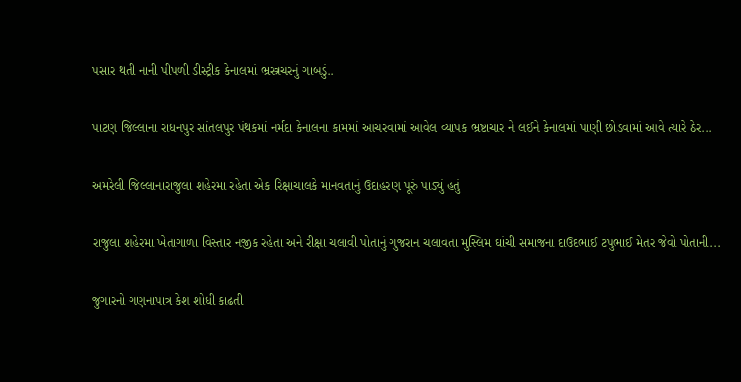પસાર થતી નાની પીપળી ડીસ્ટ્રીક કેનાલમાં ભ્રસ્ત્રચરનું ગાબડું..

પાટણ જિલ્લાના રાધનપુર સાંતલપુર પંથકમાં નર્મદા કેનાલના કામમાં આચરવામાં આવેલ વ્યાપક ભ્રષ્ટાચાર ને લઈને કેનાલમાં પાણી છોડવામાં આવે ત્યારે ઠેર...

અમરેલી જિલ્લાનારાજુલા શહેરમા રહેતા એક રિક્ષાચાલકે માનવતાનું ઉદાહરણ પૂરું પાડ્યું હતું

રાજુલા શહેરમા ખેતાગાળા વિસ્તાર નજીક રહેતા અને રીક્ષા ચલાવી પોતાનું ગુજરાન ચલાવતા મુસ્લિમ ઘાંચી સમાજના દાઉદભાઈ ટપુભાઈ મેતર જેવો પોતાની...

જુગારનો ગણનાપાત્ર કેશ શોધી કાઢતી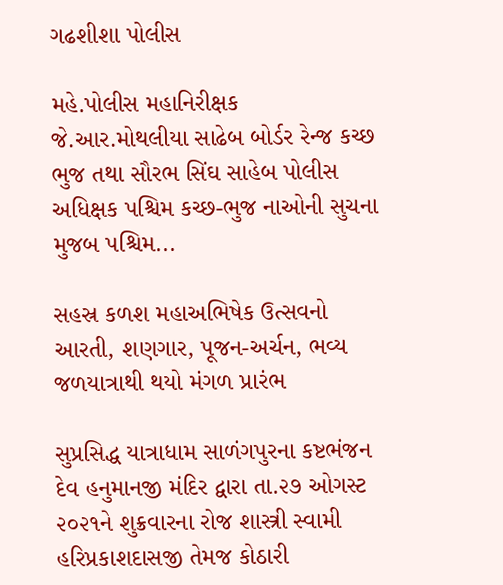ગઢશીશા પોલીસ

મહે.પોલીસ મહાનિરીક્ષક જે.આર.મોથલીયા સાઢેબ બોર્ડર રેન્જ કચ્છ ભુજ તથા સૌરભ સિંઘ સાહેબ પોલીસ અધિક્ષક પશ્ચિમ કચ્છ-ભુજ નાઓની સુચના મુજબ પશ્ચિમ...

સહસ્ર કળશ મહાઅભિષેક ઉત્સવનો આરતી, શણગાર, પૂજન-અર્ચન, ભવ્ય જળયાત્રાથી થયો મંગળ પ્રારંભ

સુપ્રસિદ્ધ યાત્રાધામ સાળંગપુરના કષ્ટભંજન દેવ હનુમાનજી મંદિર દ્વારા તા.૨૭ ઓગસ્ટ ૨૦૨૧ને શુક્રવારના રોજ શાસ્ત્રી સ્વામી હરિપ્રકાશદાસજી તેમજ કોઠારી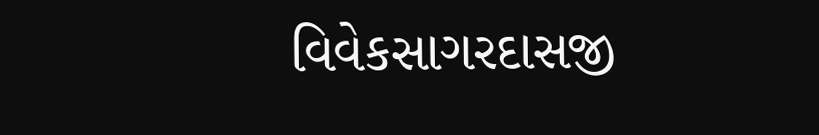વિવેકસાગરદાસજી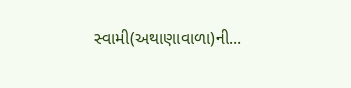સ્વામી(અથાણાવાળા)ની...